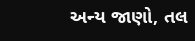અન્ય જાણો, તલ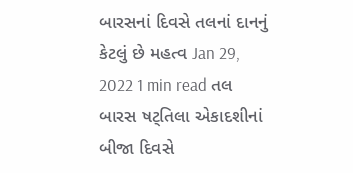બારસનાં દિવસે તલનાં દાનનું કેટલું છે મહત્વ Jan 29, 2022 1 min read તલ બારસ ષટ્તિલા એકાદશીનાં બીજા દિવસે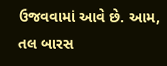ઉજવવામાં આવે છે. આમ, તલ બારસ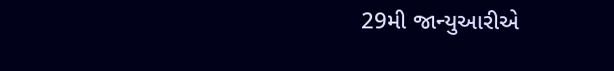29મી જાન્યુઆરીએ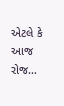એટલે કે આજ રોજ…